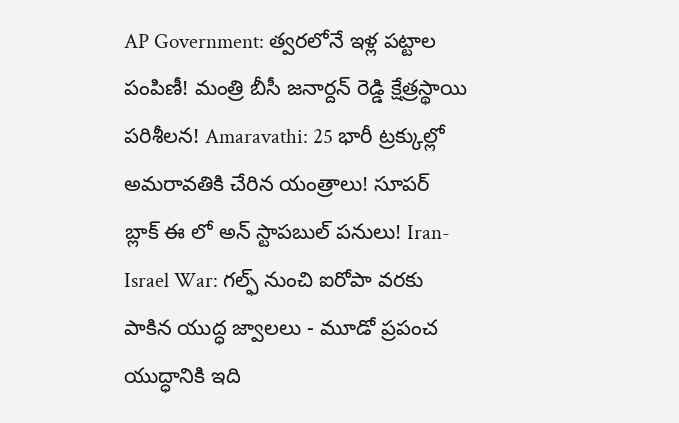AP Government: త్వరలోనే ఇళ్ల పట్టాల పంపిణీ! మంత్రి బీసీ జనార్దన్ రెడ్డి క్షేత్రస్థాయి పరిశీలన! Amaravathi: 25 భారీ ట్రక్కుల్లో అమరావతికి చేరిన యంత్రాలు! సూపర్ బ్లాక్ ఈ లో అన్ స్టాపబుల్ పనులు! Iran-Israel War: గల్ఫ్ నుంచి ఐరోపా వరకు పాకిన యుద్ధ జ్వాలలు - మూడో ప్రపంచ యుద్ధానికి ఇది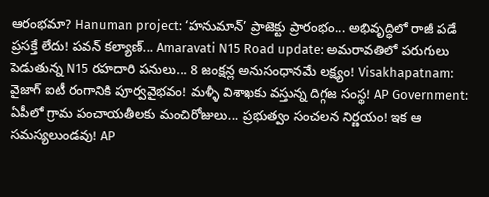ఆరంభమా? Hanuman project: ‘హనుమాన్’ ప్రాజెక్టు ప్రారంభం... అభివృద్ధిలో రాజీ పడే ప్రసక్తే లేదు! పవన్ కల్యాణ్... Amaravati N15 Road update: అమరావతిలో పరుగులు పెడుతున్న N15 రహదారి పనులు... 8 జంక్షన్ల అనుసంధానమే లక్ష్యం! Visakhapatnam: వైజాగ్ ఐటీ రంగానికి పూర్వవైభవం! మళ్ళీ విశాఖకు వస్తున్న దిగ్గజ సంస్థ! AP Government: ఏపీలో గ్రామ పంచాయతీలకు మంచిరోజులు... ప్రభుత్వం సంచలన నిర్ణయం! ఇక ఆ సమస్యలుండవు! AP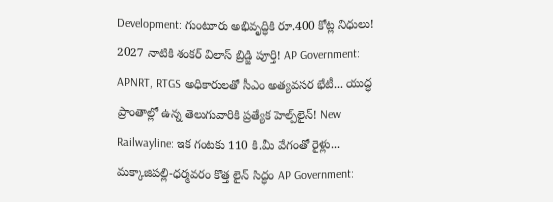Development: గుంటూరు అభివృద్ధికి రూ.400 కోట్ల నిధులు! 2027 నాటికి శంకర్ విలాస్ బ్రిడ్జి పూర్తి! AP Government: APNRT, RTGS అధికారులతో సీఎం అత్యవసర భేటీ... యుద్ధ ప్రాంతాల్లో ఉన్న తెలుగువారికి ప్రత్యేక హెల్ప్‌లైన్! New Railwayline: ఇక గంటకు 110 కి.మీ వేగంతో రైళ్లు... మక్కాజిపల్లి-ధర్మవరం కొత్త లైన్ సిద్ధం AP Government: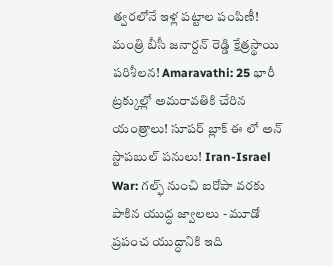త్వరలోనే ఇళ్ల పట్టాల పంపిణీ! మంత్రి బీసీ జనార్దన్ రెడ్డి క్షేత్రస్థాయి పరిశీలన! Amaravathi: 25 భారీ ట్రక్కుల్లో అమరావతికి చేరిన యంత్రాలు! సూపర్ బ్లాక్ ఈ లో అన్ స్టాపబుల్ పనులు! Iran-Israel War: గల్ఫ్ నుంచి ఐరోపా వరకు పాకిన యుద్ధ జ్వాలలు - మూడో ప్రపంచ యుద్ధానికి ఇది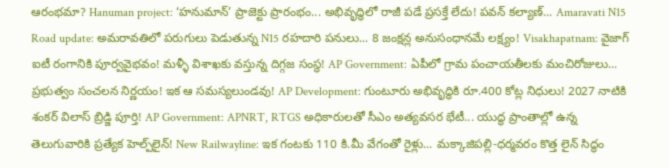ఆరంభమా? Hanuman project: ‘హనుమాన్’ ప్రాజెక్టు ప్రారంభం... అభివృద్ధిలో రాజీ పడే ప్రసక్తే లేదు! పవన్ కల్యాణ్... Amaravati N15 Road update: అమరావతిలో పరుగులు పెడుతున్న N15 రహదారి పనులు... 8 జంక్షన్ల అనుసంధానమే లక్ష్యం! Visakhapatnam: వైజాగ్ ఐటీ రంగానికి పూర్వవైభవం! మళ్ళీ విశాఖకు వస్తున్న దిగ్గజ సంస్థ! AP Government: ఏపీలో గ్రామ పంచాయతీలకు మంచిరోజులు... ప్రభుత్వం సంచలన నిర్ణయం! ఇక ఆ సమస్యలుండవు! AP Development: గుంటూరు అభివృద్ధికి రూ.400 కోట్ల నిధులు! 2027 నాటికి శంకర్ విలాస్ బ్రిడ్జి పూర్తి! AP Government: APNRT, RTGS అధికారులతో సీఎం అత్యవసర భేటీ... యుద్ధ ప్రాంతాల్లో ఉన్న తెలుగువారికి ప్రత్యేక హెల్ప్‌లైన్! New Railwayline: ఇక గంటకు 110 కి.మీ వేగంతో రైళ్లు... మక్కాజిపల్లి-ధర్మవరం కొత్త లైన్ సిద్ధం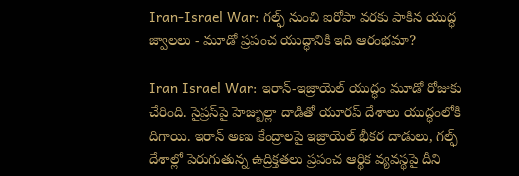Iran-Israel War: గల్ఫ్ నుంచి ఐరోపా వరకు పాకిన యుద్ధ జ్వాలలు - మూడో ప్రపంచ యుద్ధానికి ఇది ఆరంభమా?

Iran Israel War: ఇరాన్-ఇజ్రాయెల్ యుద్ధం మూడో రోజుకు చేరింది. సైప్రస్‌పై హెజ్బుల్లా దాడితో యూరప్ దేశాలు యుద్ధంలోకి దిగాయి. ఇరాన్ అణు కేంద్రాలపై ఇజ్రాయెల్ భీకర దాడులు, గల్ఫ్ దేశాల్లో పెరుగుతున్న ఉద్రిక్తతలు ప్రపంచ ఆర్థిక వ్యవస్థపై దీని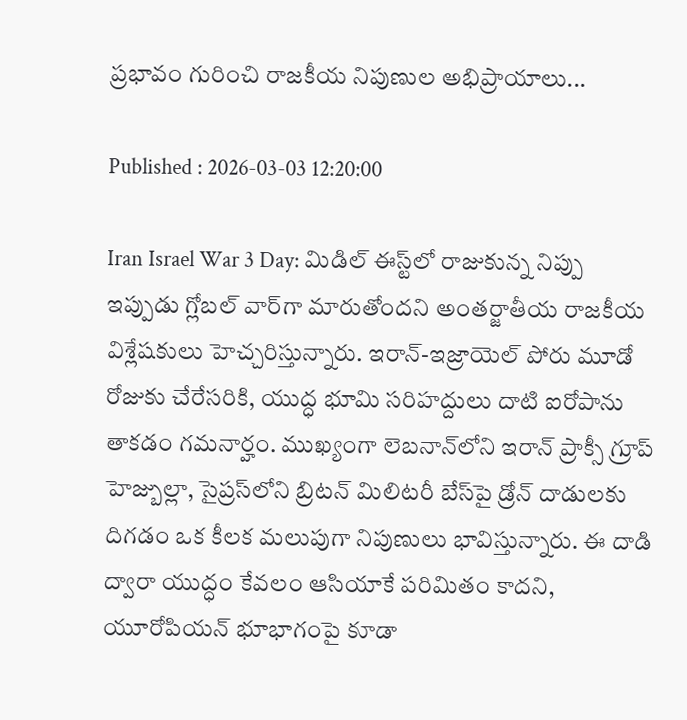ప్రభావం గురించి రాజకీయ నిపుణుల అభిప్రాయాలు...

Published : 2026-03-03 12:20:00

Iran Israel War 3 Day: మిడిల్ ఈస్ట్‌లో రాజుకున్న నిప్పు ఇప్పుడు గ్లోబల్ వార్‌గా మారుతోందని అంతర్జాతీయ రాజకీయ విశ్లేషకులు హెచ్చరిస్తున్నారు. ఇరాన్-ఇజ్రాయెల్ పోరు మూడో రోజుకు చేరేసరికి, యుద్ధ భూమి సరిహద్దులు దాటి ఐరోపాను తాకడం గమనార్హం. ముఖ్యంగా లెబనాన్‌లోని ఇరాన్ ప్రాక్సీ గ్రూప్ హెజ్బుల్లా, సైప్రస్‌లోని బ్రిటన్ మిలిటరీ బేస్‌పై డ్రోన్ దాడులకు దిగడం ఒక కీలక మలుపుగా నిపుణులు భావిస్తున్నారు. ఈ దాడి ద్వారా యుద్ధం కేవలం ఆసియాకే పరిమితం కాదని, యూరోపియన్ భూభాగంపై కూడా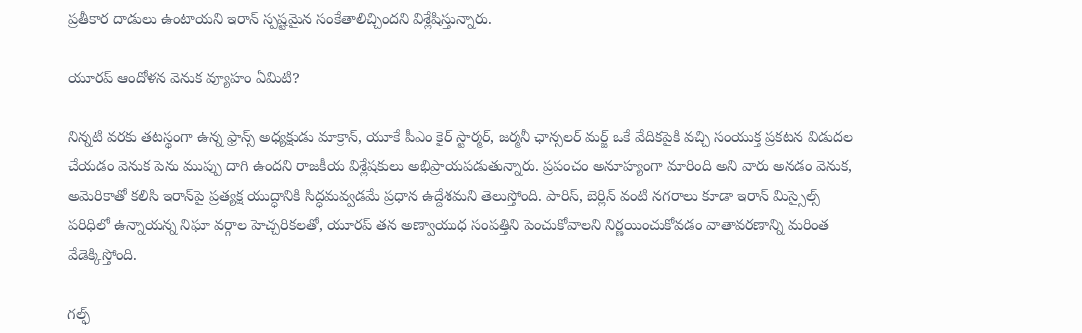ప్రతీకార దాడులు ఉంటాయని ఇరాన్ స్పష్టమైన సంకేతాలిచ్చిందని విశ్లేషిస్తున్నారు.

యూరప్ ఆందోళన వెనుక వ్యూహం ఏమిటి?

నిన్నటి వరకు తటస్థంగా ఉన్న ఫ్రాన్స్ అధ్యక్షుడు మాక్రాన్, యూకే పీఎం కైర్ స్టార్మర్, జర్మనీ ఛాన్సలర్ మర్జ్ ఒకే వేదికపైకి వచ్చి సంయుక్త ప్రకటన విడుదల చేయడం వెనుక పెను ముప్పు దాగి ఉందని రాజకీయ విశ్లేషకులు అభిప్రాయపడుతున్నారు. ప్రపంచం అనూహ్యంగా మారింది అని వారు అనడం వెనుక, అమెరికాతో కలిసి ఇరాన్‌పై ప్రత్యక్ష యుద్ధానికి సిద్ధమవ్వడమే ప్రధాన ఉద్దేశమని తెలుస్తోంది. పారిస్, బెర్లిన్ వంటి నగరాలు కూడా ఇరాన్ మిస్సైల్స్ పరిధిలో ఉన్నాయన్న నిఘా వర్గాల హెచ్చరికలతో, యూరప్ తన అణ్వాయుధ సంపత్తిని పెంచుకోవాలని నిర్ణయించుకోవడం వాతావరణాన్ని మరింత వేడెక్కిస్తోంది.

గల్ఫ్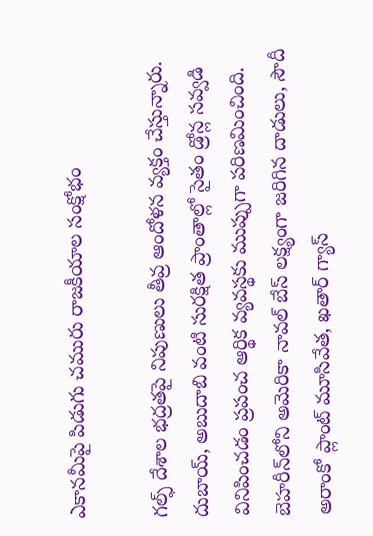ఎకానమీపై పిడుగు చమురు రాజకీయాల సంక్షోభం

గల్ఫ్ దేశాల భద్రతపై నిపుణులు తీవ్ర ఆందోళన వ్యక్తం చేస్తున్నారు. దుబాయ్, అబుదాబి వంటి సురక్షిత ప్రాంతాల్లో సైతం డ్రోన్ల సవ్వడి వినిపించడం ప్రపంచ ఆర్థిక వ్యవస్థకు ముప్పుగా పరిణమించింది. బెహరీన్‌లోని అమెరికా నావల్ బేస్ లక్ష్యంగా జరిగిన దాడులు, సౌదీ అరాంకో ప్లాంట్ మూసివేత, ఖతార్ గ్యాస్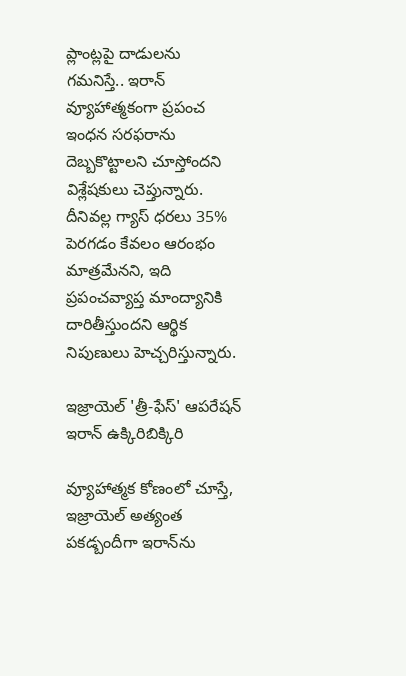ప్లాంట్లపై దాడులను గమనిస్తే.. ఇరాన్ వ్యూహాత్మకంగా ప్రపంచ ఇంధన సరఫరాను దెబ్బకొట్టాలని చూస్తోందని విశ్లేషకులు చెప్తున్నారు. దీనివల్ల గ్యాస్ ధరలు 35% పెరగడం కేవలం ఆరంభం మాత్రమేనని, ఇది ప్రపంచవ్యాప్త మాంద్యానికి దారితీస్తుందని ఆర్థిక నిపుణులు హెచ్చరిస్తున్నారు.

ఇజ్రాయెల్ 'త్రీ-ఫేస్' ఆపరేషన్ ఇరాన్ ఉక్కిరిబిక్కిరి

వ్యూహాత్మక కోణంలో చూస్తే, ఇజ్రాయెల్ అత్యంత పకడ్బందీగా ఇరాన్‌ను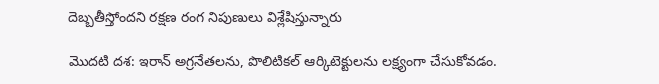దెబ్బతీస్తోందని రక్షణ రంగ నిపుణులు విశ్లేషిస్తున్నారు

మొదటి దశ: ఇరాన్ అగ్రనేతలను, పొలిటికల్ ఆర్కిటెక్టులను లక్ష్యంగా చేసుకోవడం.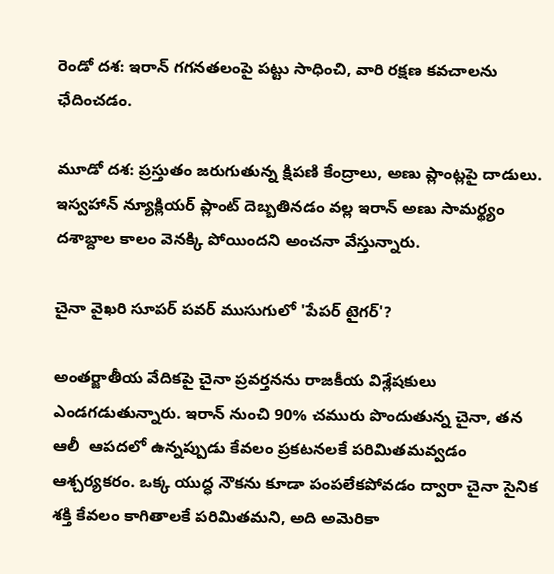రెండో దశ: ఇరాన్ గగనతలంపై పట్టు సాధించి, వారి రక్షణ కవచాలను ఛేదించడం.

మూడో దశ: ప్రస్తుతం జరుగుతున్న క్షిపణి కేంద్రాలు, అణు ప్లాంట్లపై దాడులు. ఇస్వహాన్ న్యూక్లియర్ ప్లాంట్ దెబ్బతినడం వల్ల ఇరాన్ అణు సామర్థ్యం దశాబ్దాల కాలం వెనక్కి పోయిందని అంచనా వేస్తున్నారు.

చైనా వైఖరి సూపర్ పవర్ ముసుగులో 'పేపర్ టైగర్'?

అంతర్జాతీయ వేదికపై చైనా ప్రవర్తనను రాజకీయ విశ్లేషకులు ఎండగడుతున్నారు. ఇరాన్ నుంచి 90% చమురు పొందుతున్న చైనా, తన ఆలీ  ఆపదలో ఉన్నప్పుడు కేవలం ప్రకటనలకే పరిమితమవ్వడం ఆశ్చర్యకరం. ఒక్క యుద్ధ నౌకను కూడా పంపలేకపోవడం ద్వారా చైనా సైనిక శక్తి కేవలం కాగితాలకే పరిమితమని, అది అమెరికా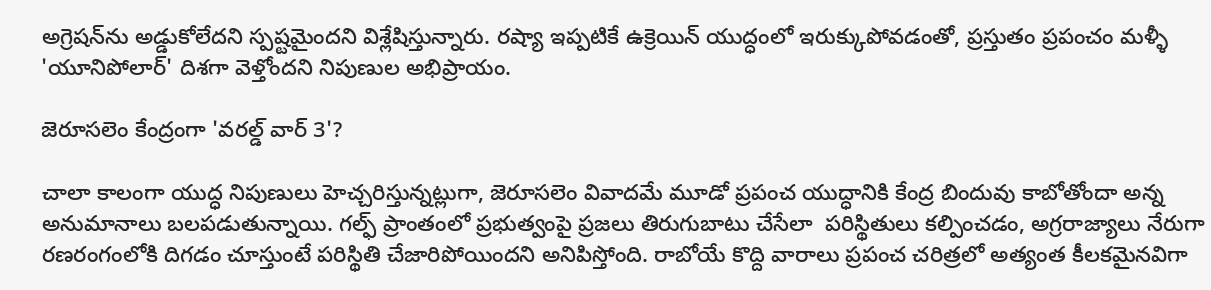అగ్రెషన్‌ను అడ్డుకోలేదని స్పష్టమైందని విశ్లేషిస్తున్నారు. రష్యా ఇప్పటికే ఉక్రెయిన్ యుద్ధంలో ఇరుక్కుపోవడంతో, ప్రస్తుతం ప్రపంచం మళ్ళీ 'యూనిపోలార్' దిశగా వెళ్తోందని నిపుణుల అభిప్రాయం.

జెరూసలెం కేంద్రంగా 'వరల్డ్ వార్ 3'?

చాలా కాలంగా యుద్ధ నిపుణులు హెచ్చరిస్తున్నట్లుగా, జెరూసలెం వివాదమే మూడో ప్రపంచ యుద్ధానికి కేంద్ర బిందువు కాబోతోందా అన్న అనుమానాలు బలపడుతున్నాయి. గల్ఫ్ ప్రాంతంలో ప్రభుత్వంపై ప్రజలు తిరుగుబాటు చేసేలా  పరిస్థితులు కల్పించడం, అగ్రరాజ్యాలు నేరుగా రణరంగంలోకి దిగడం చూస్తుంటే పరిస్థితి చేజారిపోయిందని అనిపిస్తోంది. రాబోయే కొద్ది వారాలు ప్రపంచ చరిత్రలో అత్యంత కీలకమైనవిగా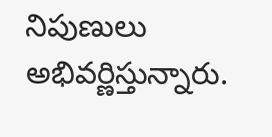నిపుణులు అభివర్ణిస్తున్నారు.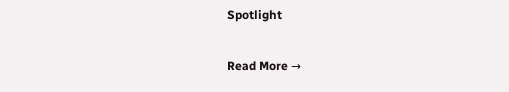Spotlight

Read More →